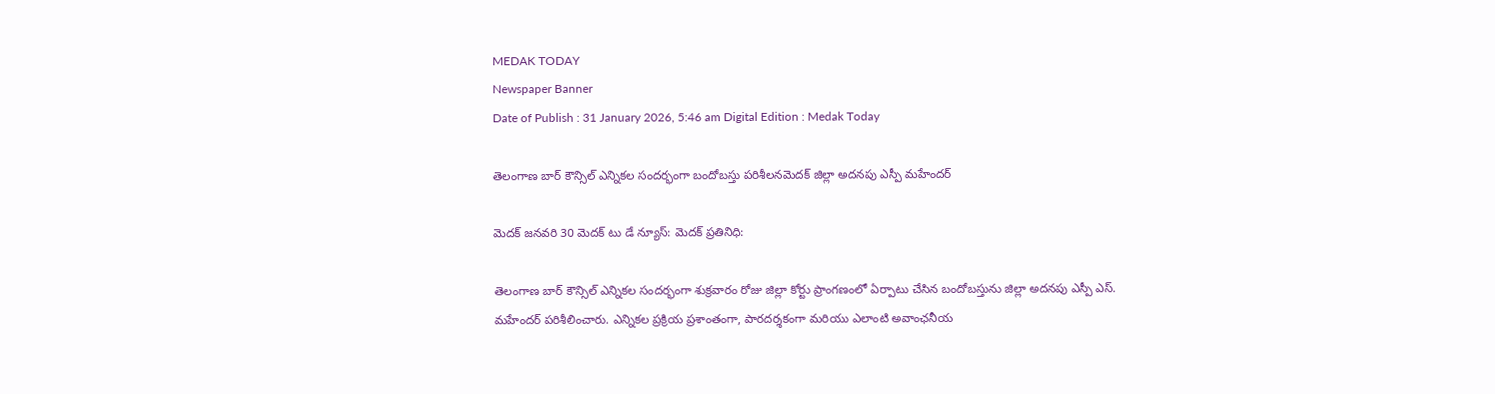MEDAK TODAY
Newspaper Banner
Date of Publish : 31 January 2026, 5:46 am Digital Edition : Medak Today

తెలంగాణ బార్ కౌన్సిల్ ఎన్నికల సందర్భంగా బందోబస్తు పరిశీలనమెదక్ జిల్లా అదనపు ఎస్పీ మహేందర్

మెదక్ జనవరి 30 మెదక్ టు డే న్యూస్: మెదక్ ప్రతినిధి:

తెలంగాణ బార్ కౌన్సిల్ ఎన్నికల సందర్భంగా శుక్రవారం రోజు జిల్లా కోర్టు ప్రాంగణంలో ఏర్పాటు చేసిన బందోబస్తును జిల్లా అదనపు ఎస్పీ ఎస్. మహేందర్ పరిశీలించారు. ఎన్నికల ప్రక్రియ ప్రశాంతంగా, పారదర్శకంగా మరియు ఎలాంటి అవాంఛనీయ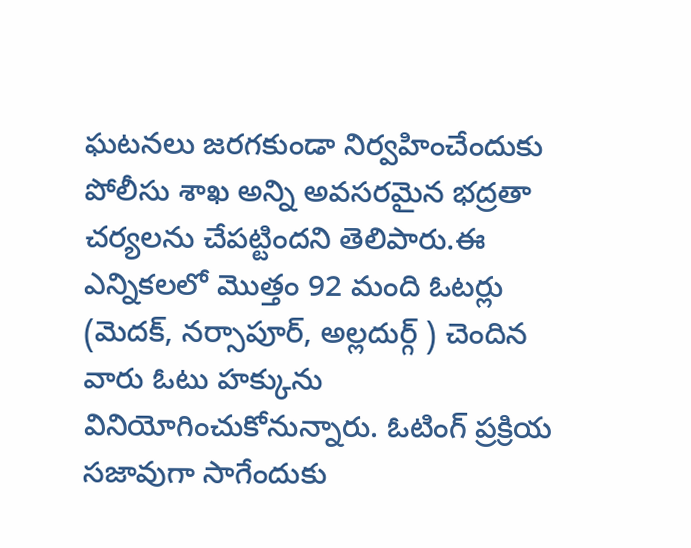ఘటనలు జరగకుండా నిర్వహించేందుకు పోలీసు శాఖ అన్ని అవసరమైన భద్రతా చర్యలను చేపట్టిందని తెలిపారు.ఈ ఎన్నికలలో మొత్తం 92 మంది ఓటర్లు (మెదక్, నర్సాపూర్, అల్లదుర్గ్ ) చెందిన వారు ఓటు హక్కును వినియోగించుకోనున్నారు. ఓటింగ్ ప్రక్రియ సజావుగా సాగేందుకు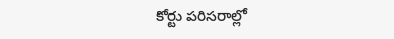కోర్టు పరిసరాల్లో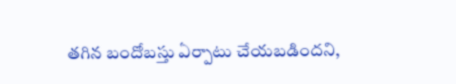తగిన బందోబస్తు ఏర్పాటు చేయబడిందని,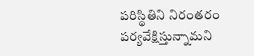పరిస్థితిని నిరంతరం పర్యవేక్షిస్తున్నామని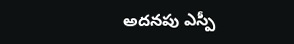అదనపు ఎస్పీ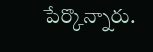పేర్కొన్నారు.